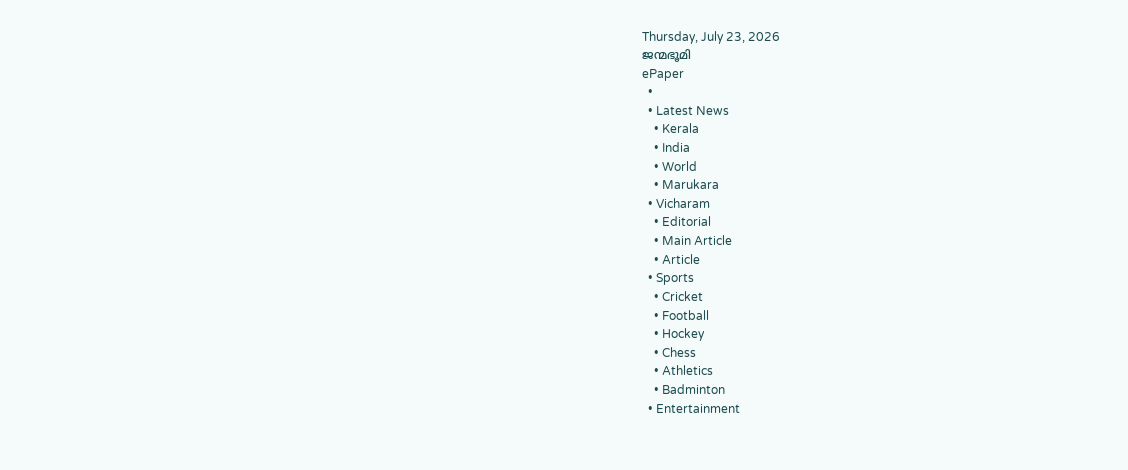Thursday, July 23, 2026
ജന്മഭൂമി
ePaper
  •
  • Latest News
    • Kerala
    • India
    • World
    • Marukara
  • Vicharam
    • Editorial
    • Main Article
    • Article
  • Sports
    • Cricket
    • Football
    • Hockey
    • Chess
    • Athletics
    • Badminton
  • Entertainment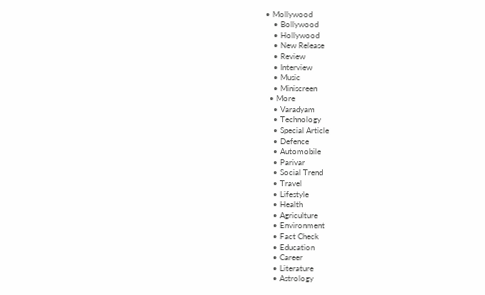• Mollywood
    • Bollywood
    • Hollywood
    • New Release
    • Review
    • Interview
    • Music
    • Miniscreen
  • More
    • Varadyam
    • Technology
    • Special Article
    • Defence
    • Automobile
    • Parivar
    • Social Trend
    • Travel
    • Lifestyle
    • Health
    • Agriculture
    • Environment
    • Fact Check
    • Education
    • Career
    • Literature
    • Astrology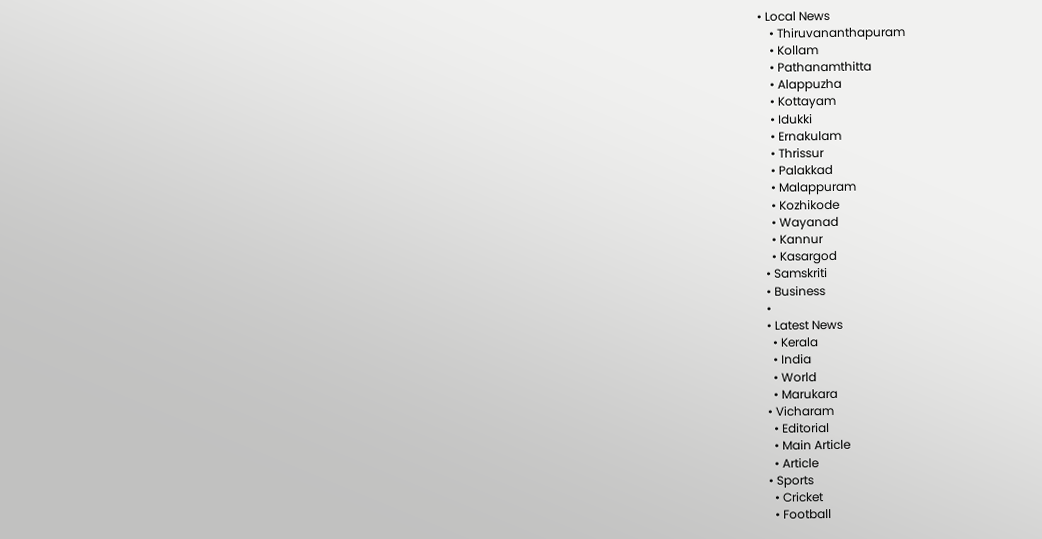• Local News
    • Thiruvananthapuram
    • Kollam
    • Pathanamthitta
    • Alappuzha
    • Kottayam
    • Idukki
    • Ernakulam
    • Thrissur
    • Palakkad
    • Malappuram
    • Kozhikode
    • Wayanad
    • Kannur
    • Kasargod
  • Samskriti
  • Business
  •
  • Latest News
    • Kerala
    • India
    • World
    • Marukara
  • Vicharam
    • Editorial
    • Main Article
    • Article
  • Sports
    • Cricket
    • Football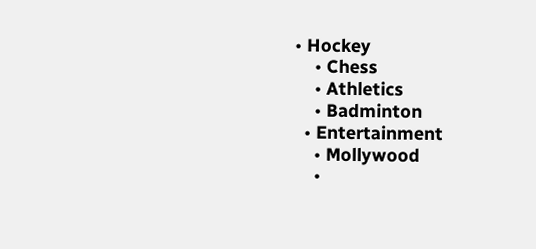• Hockey
    • Chess
    • Athletics
    • Badminton
  • Entertainment
    • Mollywood
    •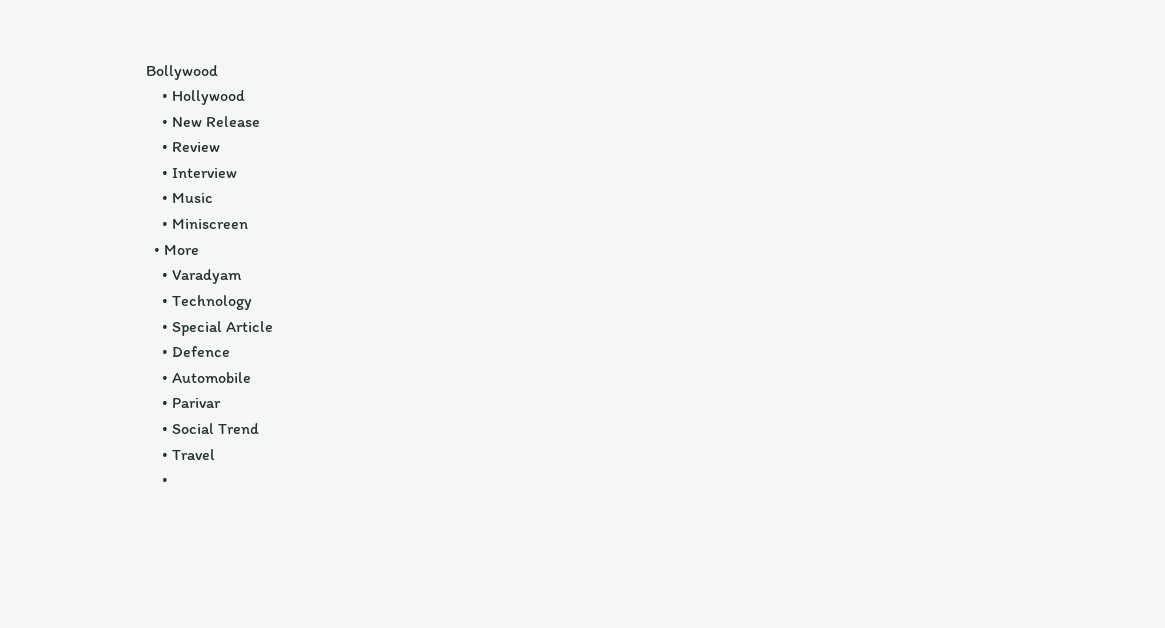Bollywood
    • Hollywood
    • New Release
    • Review
    • Interview
    • Music
    • Miniscreen
  • More
    • Varadyam
    • Technology
    • Special Article
    • Defence
    • Automobile
    • Parivar
    • Social Trend
    • Travel
    •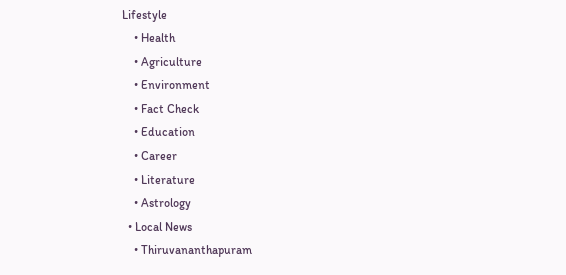Lifestyle
    • Health
    • Agriculture
    • Environment
    • Fact Check
    • Education
    • Career
    • Literature
    • Astrology
  • Local News
    • Thiruvananthapuram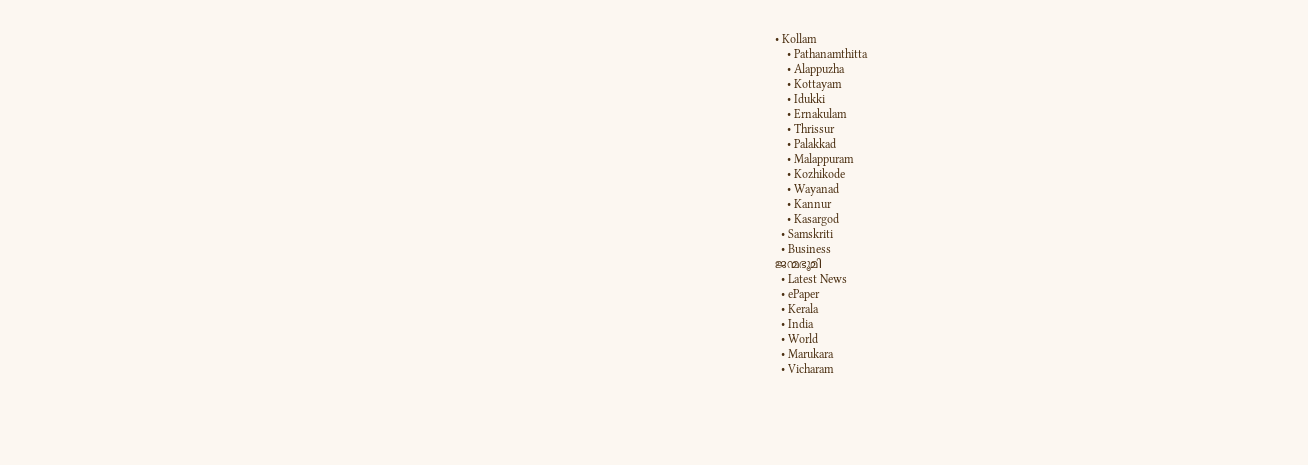• Kollam
    • Pathanamthitta
    • Alappuzha
    • Kottayam
    • Idukki
    • Ernakulam
    • Thrissur
    • Palakkad
    • Malappuram
    • Kozhikode
    • Wayanad
    • Kannur
    • Kasargod
  • Samskriti
  • Business
ജന്മഭൂമി
  • Latest News
  • ePaper
  • Kerala
  • India
  • World
  • Marukara
  • Vicharam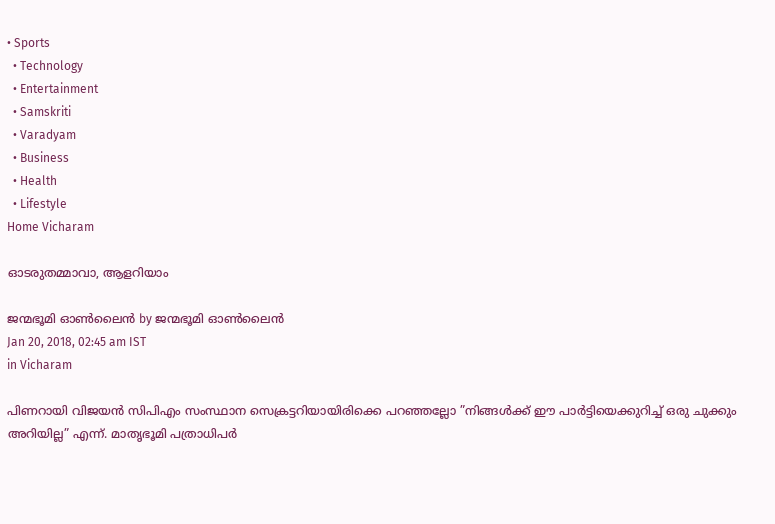• Sports
  • Technology
  • Entertainment
  • Samskriti
  • Varadyam
  • Business
  • Health
  • Lifestyle
Home Vicharam

ഓടരുതമ്മാവാ, ആളറിയാം

ജന്മഭൂമി ഓണ്‍ലൈന്‍ by ജന്മഭൂമി ഓണ്‍ലൈന്‍
Jan 20, 2018, 02:45 am IST
in Vicharam

പിണറായി വിജയന്‍ സിപിഎം സംസ്ഥാന സെക്രട്ടറിയായിരിക്കെ പറഞ്ഞല്ലോ ”നിങ്ങള്‍ക്ക് ഈ പാര്‍ട്ടിയെക്കുറിച്ച് ഒരു ചുക്കും അറിയില്ല” എന്ന്. മാതൃഭൂമി പത്രാധിപര്‍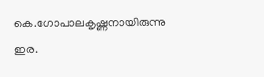കെ.ഗോപാലകൃഷ്ണനായിരുന്നു ഇര.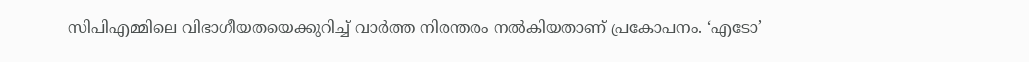സിപിഎമ്മിലെ വിഭാഗീയതയെക്കുറിച്ച് വാര്‍ത്ത നിരന്തരം നല്‍കിയതാണ് പ്രകോപനം. ‘എടോ’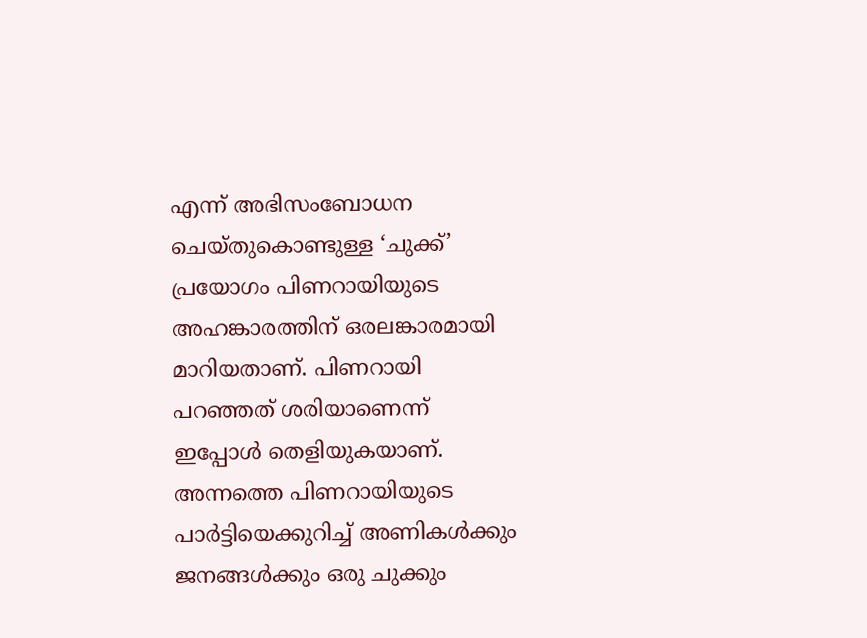എന്ന് അഭിസംബോധന ചെയ്തുകൊണ്ടുള്ള ‘ചുക്ക്’ പ്രയോഗം പിണറായിയുടെ അഹങ്കാരത്തിന് ഒരലങ്കാരമായി മാറിയതാണ്. പിണറായി പറഞ്ഞത് ശരിയാണെന്ന് ഇപ്പോള്‍ തെളിയുകയാണ്. അന്നത്തെ പിണറായിയുടെ പാര്‍ട്ടിയെക്കുറിച്ച് അണികള്‍ക്കും ജനങ്ങള്‍ക്കും ഒരു ചുക്കും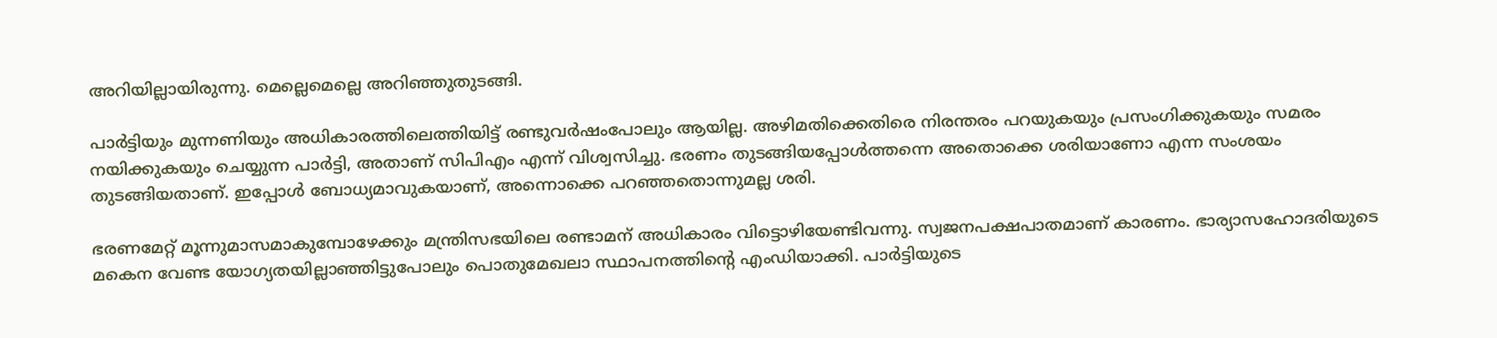അറിയില്ലായിരുന്നു. മെല്ലെമെല്ലെ അറിഞ്ഞുതുടങ്ങി.

പാര്‍ട്ടിയും മുന്നണിയും അധികാരത്തിലെത്തിയിട്ട് രണ്ടുവര്‍ഷംപോലും ആയില്ല. അഴിമതിക്കെതിരെ നിരന്തരം പറയുകയും പ്രസംഗിക്കുകയും സമരം നയിക്കുകയും ചെയ്യുന്ന പാര്‍ട്ടി, അതാണ് സിപിഎം എന്ന് വിശ്വസിച്ചു. ഭരണം തുടങ്ങിയപ്പോള്‍ത്തന്നെ അതൊക്കെ ശരിയാണോ എന്ന സംശയം തുടങ്ങിയതാണ്. ഇപ്പോള്‍ ബോധ്യമാവുകയാണ്, അന്നൊക്കെ പറഞ്ഞതൊന്നുമല്ല ശരി.

ഭരണമേറ്റ് മൂന്നുമാസമാകുമ്പോഴേക്കും മന്ത്രിസഭയിലെ രണ്ടാമന് അധികാരം വിട്ടൊഴിയേണ്ടിവന്നു. സ്വജനപക്ഷപാതമാണ് കാരണം. ഭാര്യാസഹോദരിയുടെ മകെന വേണ്ട യോഗ്യതയില്ലാഞ്ഞിട്ടുപോലും പൊതുമേഖലാ സ്ഥാപനത്തിന്റെ എംഡിയാക്കി. പാര്‍ട്ടിയുടെ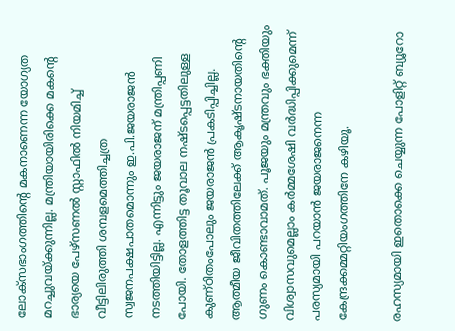ലോക്സഭാംഗത്തിന്റെ മകനാണെന്ന യോഗ്യത മറച്ചുവയ്‌ക്കുന്നില്ല. മന്ത്രിയായിരിക്കെ മകന്റെ ഭാര്യയെ പേഴ്‌സണല്‍ സ്റ്റാഫില്‍ നിയമിച്ച് വീട്ടിലിരുത്തി ശമ്പളമെത്തിച്ചത്ര സ്വജനപക്ഷപാതമൊന്നും ഇ.പി.ജയരാജന്‍ നടത്തിയിട്ടില്ല. എന്നിട്ടും ജയരാജന് മന്ത്രിപ്പണി പോയി. തോളത്തിട്ട തൂവാല നഷ്ടപ്പെട്ടതിലുള്ള കുണ്ഠിതംപോലും ജയരാജന്‍ പ്രകടിപ്പിച്ചില്ല. ആത്മീയ ജീവിതത്തിലേക്ക് ആകൃഷ്ടനായതിന്റെ ഗുണം കൊണ്ടാവാമത്. പൂജയും മന്ത്രവും ഭക്തിയും വിശ്വാസവുമെല്ലാം കര്‍മ്മശേഷി വര്‍ദ്ധിപ്പിക്കുമെന്ന് പരസ്യമായി പറയാന്‍ ജയരാജനെന്ന കേന്ദ്രക്കമ്മറ്റിയംഗത്തിനേ കഴിയൂ.

രഹസ്യമായി ഇതൊക്കെ ചെയ്യുന്ന പോളിറ്റ് ബ്യൂറോ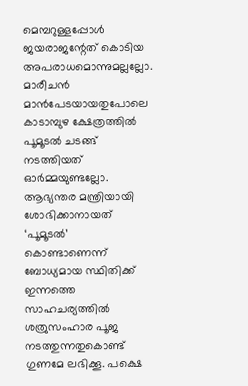മെമ്പറുള്ളപ്പോള്‍ ജയരാജന്റേത് കൊടിയ അപരാധമൊന്നുമല്ലല്ലോ. മാരീചന്‍ മാന്‍പേടയായതുപോലെ കാടാമ്പുഴ ക്ഷേത്രത്തില്‍ പൂമൂടല്‍ ചടങ്ങ് നടത്തിയത് ഓര്‍മ്മയുണ്ടല്ലോ. ആഭ്യന്തര മന്ത്രിയായി ശോഭിക്കാനായത് ‘പൂമൂടല്‍’ കൊണ്ടാണെന്ന് ബോധ്യമായ സ്ഥിതിക്ക് ഇന്നത്തെ സാഹചര്യത്തില്‍ ശത്രുസംഹാര പൂജ നടത്തുന്നതുകൊണ്ട് ഗുണമേ ലഭിക്കൂ. പക്ഷെ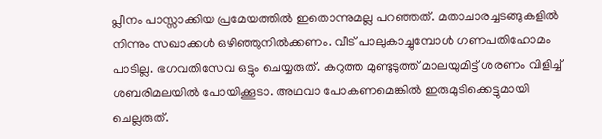പ്ലീനം പാസ്സാക്കിയ പ്രമേയത്തില്‍ ഇതൊന്നുമല്ല പറഞ്ഞത്. മതാചാരച്ചടങ്ങുകളില്‍ നിന്നും സഖാക്കള്‍ ഒഴിഞ്ഞുനില്‍ക്കണം. വീട് പാലുകാച്ചുമ്പോള്‍ ഗണപതിഹോമം പാടില്ല. ഭഗവതിസേവ ഒട്ടും ചെയ്യരുത്. കറുത്ത മുണ്ടുടുത്ത് മാലയുമിട്ട് ശരണം വിളിച്ച് ശബരിമലയില്‍ പോയിക്കൂടാ. അഥവാ പോകണമെങ്കില്‍ ഇരുമുടിക്കെട്ടുമായി ചെല്ലരുത്.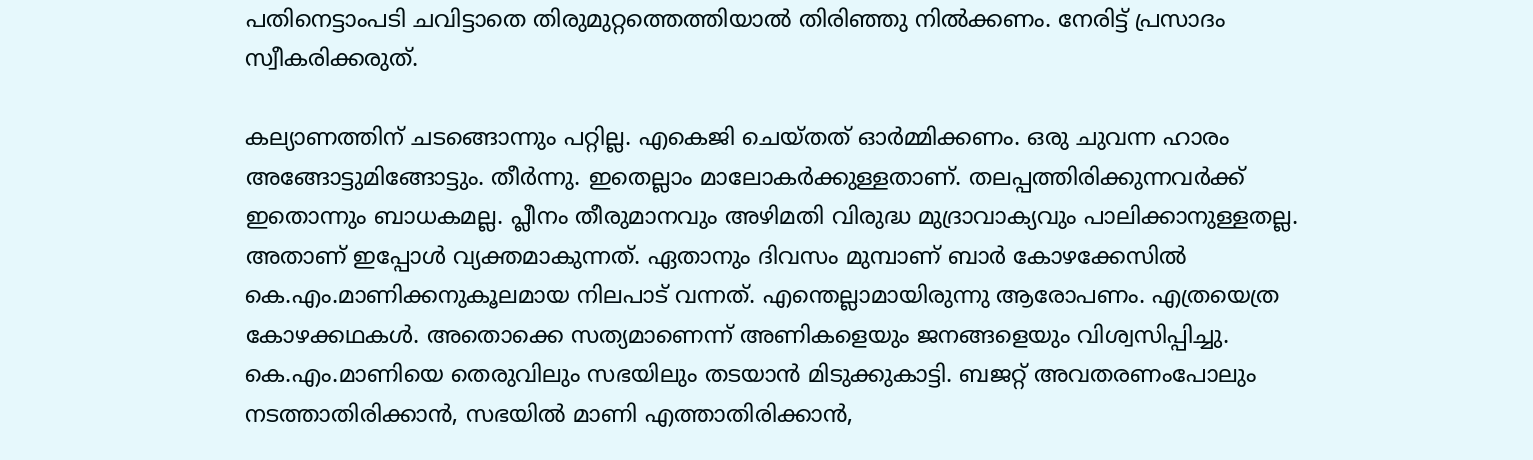പതിനെട്ടാംപടി ചവിട്ടാതെ തിരുമുറ്റത്തെത്തിയാല്‍ തിരിഞ്ഞു നില്‍ക്കണം. നേരിട്ട് പ്രസാദം സ്വീകരിക്കരുത്.

കല്യാണത്തിന് ചടങ്ങൊന്നും പറ്റില്ല. എകെജി ചെയ്തത് ഓര്‍മ്മിക്കണം. ഒരു ചുവന്ന ഹാരം അങ്ങോട്ടുമിങ്ങോട്ടും. തീര്‍ന്നു. ഇതെല്ലാം മാലോകര്‍ക്കുള്ളതാണ്. തലപ്പത്തിരിക്കുന്നവര്‍ക്ക് ഇതൊന്നും ബാധകമല്ല. പ്ലീനം തീരുമാനവും അഴിമതി വിരുദ്ധ മുദ്രാവാക്യവും പാലിക്കാനുള്ളതല്ല. അതാണ് ഇപ്പോള്‍ വ്യക്തമാകുന്നത്. ഏതാനും ദിവസം മുമ്പാണ് ബാര്‍ കോഴക്കേസില്‍ കെ.എം.മാണിക്കനുകൂലമായ നിലപാട് വന്നത്. എന്തെല്ലാമായിരുന്നു ആരോപണം. എത്രയെത്ര കോഴക്കഥകള്‍. അതൊക്കെ സത്യമാണെന്ന് അണികളെയും ജനങ്ങളെയും വിശ്വസിപ്പിച്ചു. കെ.എം.മാണിയെ തെരുവിലും സഭയിലും തടയാന്‍ മിടുക്കുകാട്ടി. ബജറ്റ് അവതരണംപോലും നടത്താതിരിക്കാന്‍, സഭയില്‍ മാണി എത്താതിരിക്കാന്‍,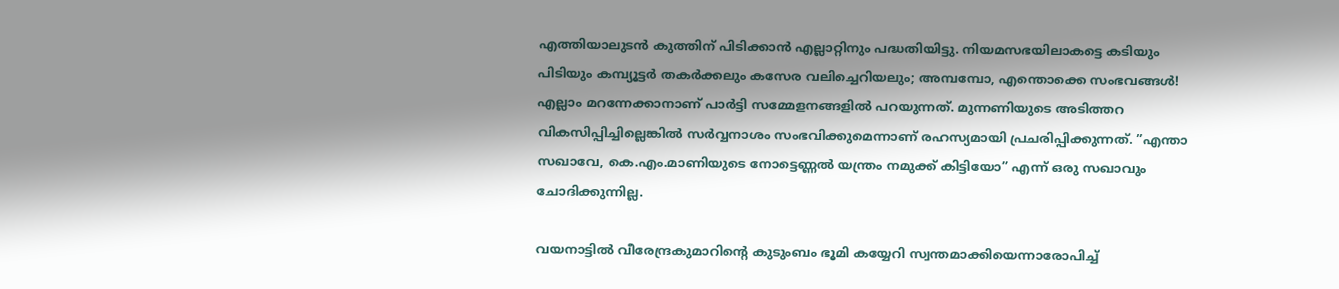എത്തിയാലുടന്‍ കുത്തിന് പിടിക്കാന്‍ എല്ലാറ്റിനും പദ്ധതിയിട്ടു. നിയമസഭയിലാകട്ടെ കടിയും പിടിയും കമ്പ്യൂട്ടര്‍ തകര്‍ക്കലും കസേര വലിച്ചെറിയലും; അമ്പമ്പോ, എന്തൊക്കെ സംഭവങ്ങള്‍! എല്ലാം മറന്നേക്കാനാണ് പാര്‍ട്ടി സമ്മേളനങ്ങളില്‍ പറയുന്നത്. മുന്നണിയുടെ അടിത്തറ വികസിപ്പിച്ചില്ലെങ്കില്‍ സര്‍വ്വനാശം സംഭവിക്കുമെന്നാണ് രഹസ്യമായി പ്രചരിപ്പിക്കുന്നത്. ”എന്താ സഖാവേ, കെ.എം.മാണിയുടെ നോട്ടെണ്ണല്‍ യന്ത്രം നമുക്ക് കിട്ടിയോ” എന്ന് ഒരു സഖാവും ചോദിക്കുന്നില്ല.

വയനാട്ടില്‍ വീരേന്ദ്രകുമാറിന്റെ കുടുംബം ഭൂമി കയ്യേറി സ്വന്തമാക്കിയെന്നാരോപിച്ച്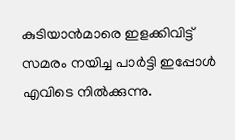കുടിയാന്‍മാരെ ഇളക്കിവിട്ട് സമരം നയിച്ച പാര്‍ട്ടി ഇപ്പോള്‍ എവിടെ നില്‍ക്കുന്നു.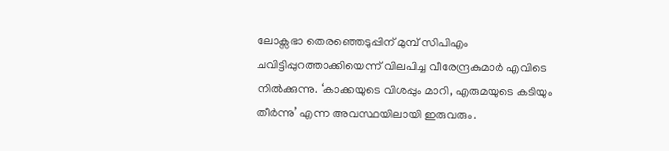ലോക്സഭാ തെരഞ്ഞെടുപ്പിന് മുമ്പ് സിപിഎം ചവിട്ടിപ്പുറത്താക്കിയെന്ന് വിലപിച്ച വീരേന്ദ്രകുമാര്‍ എവിടെ നില്‍ക്കുന്നു. ‘കാക്കയുടെ വിശപ്പും മാറി, എരുമയുടെ കടിയും തീര്‍ന്നു’ എന്ന അവസ്ഥയിലായി ഇരുവരും.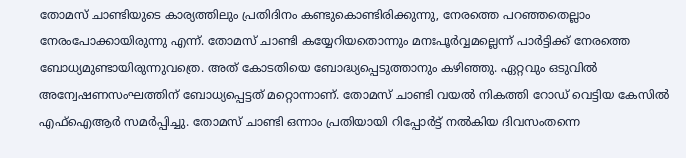തോമസ് ചാണ്ടിയുടെ കാര്യത്തിലും പ്രതിദിനം കണ്ടുകൊണ്ടിരിക്കുന്നു, നേരത്തെ പറഞ്ഞതെല്ലാം നേരംപോക്കായിരുന്നു എന്ന്. തോമസ് ചാണ്ടി കയ്യേറിയതൊന്നും മനഃപൂര്‍വ്വമല്ലെന്ന് പാര്‍ട്ടിക്ക് നേരത്തെ ബോധ്യമുണ്ടായിരുന്നുവത്രെ. അത് കോടതിയെ ബോദ്ധ്യപ്പെടുത്താനും കഴിഞ്ഞു. ഏറ്റവും ഒടുവില്‍ അന്വേഷണസംഘത്തിന് ബോധ്യപ്പെട്ടത് മറ്റൊന്നാണ്. തോമസ് ചാണ്ടി വയല്‍ നികത്തി റോഡ് വെട്ടിയ കേസില്‍ എഫ്‌ഐആര്‍ സമര്‍പ്പിച്ചു. തോമസ് ചാണ്ടി ഒന്നാം പ്രതിയായി റിപ്പോര്‍ട്ട് നല്‍കിയ ദിവസംതന്നെ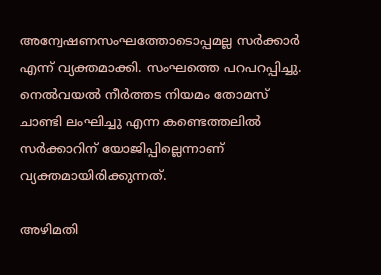അന്വേഷണസംഘത്തോടൊപ്പമല്ല സര്‍ക്കാര്‍ എന്ന് വ്യക്തമാക്കി. സംഘത്തെ പറപറപ്പിച്ചു. നെല്‍വയല്‍ നീര്‍ത്തട നിയമം തോമസ് ചാണ്ടി ലംഘിച്ചു എന്ന കണ്ടെത്തലില്‍ സര്‍ക്കാറിന് യോജിപ്പില്ലെന്നാണ് വ്യക്തമായിരിക്കുന്നത്.

അഴിമതി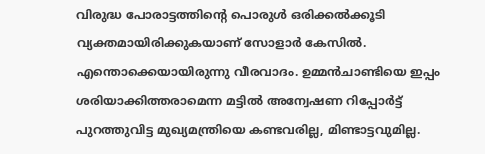വിരുദ്ധ പോരാട്ടത്തിന്റെ പൊരുള്‍ ഒരിക്കല്‍ക്കൂടി വ്യക്തമായിരിക്കുകയാണ് സോളാര്‍ കേസില്‍. എന്തൊക്കെയായിരുന്നു വീരവാദം. ഉമ്മന്‍ചാണ്ടിയെ ഇപ്പം ശരിയാക്കിത്തരാമെന്ന മട്ടില്‍ അന്വേഷണ റിപ്പോര്‍ട്ട് പുറത്തുവിട്ട മുഖ്യമന്ത്രിയെ കണ്ടവരില്ല, മിണ്ടാട്ടവുമില്ല.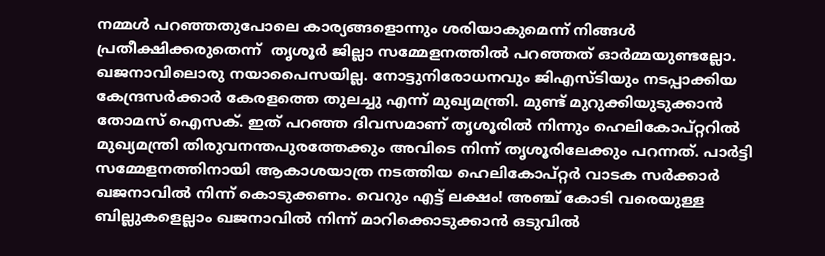നമ്മള്‍ പറഞ്ഞതുപോലെ കാര്യങ്ങളൊന്നും ശരിയാകുമെന്ന് നിങ്ങള്‍ പ്രതീക്ഷിക്കരുതെന്ന്  തൃശൂര്‍ ജില്ലാ സമ്മേളനത്തില്‍ പറഞ്ഞത് ഓര്‍മ്മയുണ്ടല്ലോ. ഖജനാവിലൊരു നയാപൈസയില്ല. നോട്ടുനിരോധനവും ജിഎസ്ടിയും നടപ്പാക്കിയ കേന്ദ്രസര്‍ക്കാര്‍ കേരളത്തെ തുലച്ചു എന്ന് മുഖ്യമന്ത്രി. മുണ്ട് മുറുക്കിയുടുക്കാന്‍ തോമസ് ഐസക്. ഇത് പറഞ്ഞ ദിവസമാണ് തൃശൂരില്‍ നിന്നും ഹെലികോപ്റ്ററില്‍ മുഖ്യമന്ത്രി തിരുവനന്തപുരത്തേക്കും അവിടെ നിന്ന് തൃശൂരിലേക്കും പറന്നത്. പാര്‍ട്ടി സമ്മേളനത്തിനായി ആകാശയാത്ര നടത്തിയ ഹെലികോപ്റ്റര്‍ വാടക സര്‍ക്കാര്‍ ഖജനാവില്‍ നിന്ന് കൊടുക്കണം. വെറും എട്ട് ലക്ഷം! അഞ്ച് കോടി വരെയുള്ള ബില്ലുകളെല്ലാം ഖജനാവില്‍ നിന്ന് മാറിക്കൊടുക്കാന്‍ ഒടുവില്‍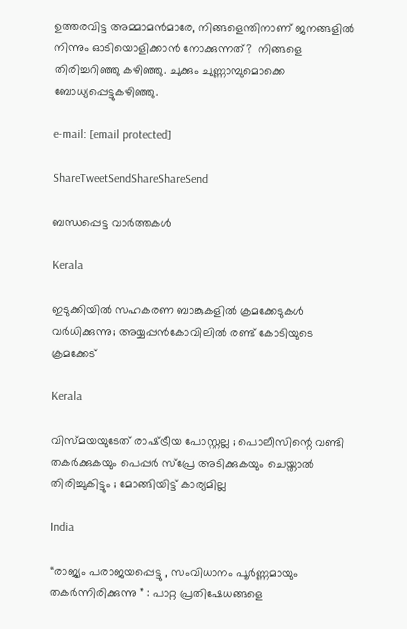ഉത്തരവിട്ട അമ്മാമന്‍മാരേ, നിങ്ങളെന്തിനാണ് ജനങ്ങളില്‍ നിന്നും ഓടിയൊളിക്കാന്‍ നോക്കുന്നത്?  നിങ്ങളെ തിരിച്ചറിഞ്ഞു കഴിഞ്ഞു. ചുക്കും ചുണ്ണാമ്പുമൊക്കെ ബോധ്യപ്പെട്ടുകഴിഞ്ഞു.

e-mail: [email protected]

ShareTweetSendShareShareSend

ബന്ധപ്പെട്ട വാര്‍ത്തകള്‍

Kerala

ഇടുക്കിയില്‍ സഹകരണ ബാങ്കുകളില്‍ ക്രമക്കേടുകള്‍ വര്‍ധിക്കുന്നു; അയ്യപ്പന്‍കോവിലില്‍ രണ്ട് കോടിയുടെ ക്രമക്കേട്

Kerala

വിസ്മയയുടേത് രാഷ്‌ട്രീയ പോസ്റ്റല്ല ; പൊലീസിന്റെ വണ്ടി തകര്‍ക്കുകയും പെപ്പര്‍ സ്പ്രേ അടിക്കുകയും ചെയ്താല്‍ തിരിച്ചുകിട്ടും ; മോങ്ങിയിട്ട് കാര്യമില്ല

India

“രാജ്യം പരാജയപ്പെട്ടു , സംവിധാനം പൂർണ്ണമായും തകർന്നിരിക്കുന്നു ” : പാറ്റ പ്രതിഷേധങ്ങളെ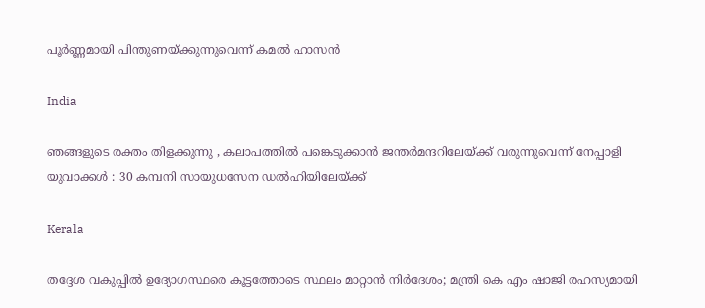പൂർണ്ണമായി പിന്തുണയ്‌ക്കുന്നുവെന്ന് കമൽ ഹാസൻ

India

ഞങ്ങളുടെ രക്തം തിളക്കുന്നു , കലാപത്തിൽ പങ്കെടുക്കാൻ ജന്തർമന്ദറിലേയ്‌ക്ക് വരുന്നുവെന്ന് നേപ്പാളി യുവാക്കൾ : 30 കമ്പനി സായുധസേന ഡൽഹിയിലേയ്‌ക്ക്

Kerala

തദ്ദേശ വകുപ്പിൽ ഉദ്യോഗസ്ഥരെ കൂട്ടത്തോടെ സ്ഥലം മാറ്റാൻ നിർദേശം; മന്ത്രി കെ എം ഷാജി രഹസ്യമായി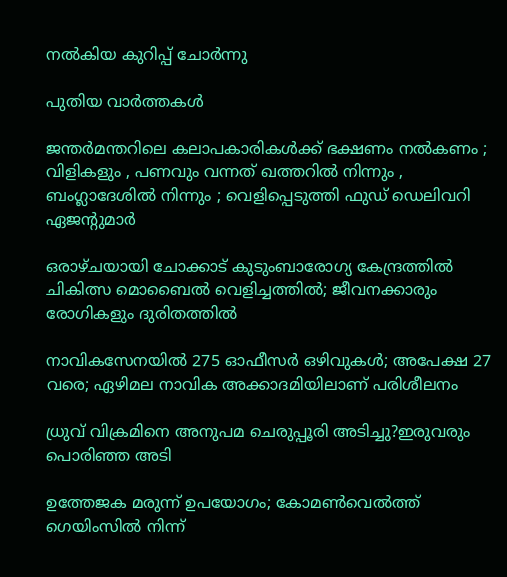നൽകിയ കുറിപ്പ് ചോർന്നു

പുതിയ വാര്‍ത്തകള്‍

ജന്തർമന്തറിലെ കലാപകാരികൾക്ക് ഭക്ഷണം നൽകണം ; വിളികളും , പണവും വന്നത് ഖത്തറിൽ നിന്നും , ബംഗ്ലാദേശിൽ നിന്നും ; വെളിപ്പെടുത്തി ഫുഡ് ഡെലിവറി ഏജന്റുമാർ

ഒരാഴ്ചയായി ചോക്കാട് കുടുംബാരോഗ്യ കേന്ദ്രത്തിൽ ചികിത്സ മൊബൈൽ വെളിച്ചത്തിൽ; ജീവനക്കാരും രോഗികളും ദുരിതത്തിൽ

നാവികസേനയില്‍ 275 ഓഫീസര്‍ ഒഴിവുകള്‍; അപേക്ഷ 27 വരെ; ഏഴിമല നാവിക അക്കാദമിയിലാണ് പരിശീലനം

ധ്രുവ് വിക്രമിനെ അനുപമ ചെരുപ്പൂരി അടിച്ചു?ഇരുവരും പൊരിഞ്ഞ അടി

ഉത്തേജക മരുന്ന് ഉപയോഗം; കോമൺവെൽത്ത് ഗെയിംസിൽ നിന്ന്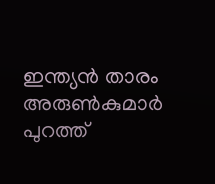ഇന്ത്യൻ താരം അരുൺകുമാർ പുറത്ത്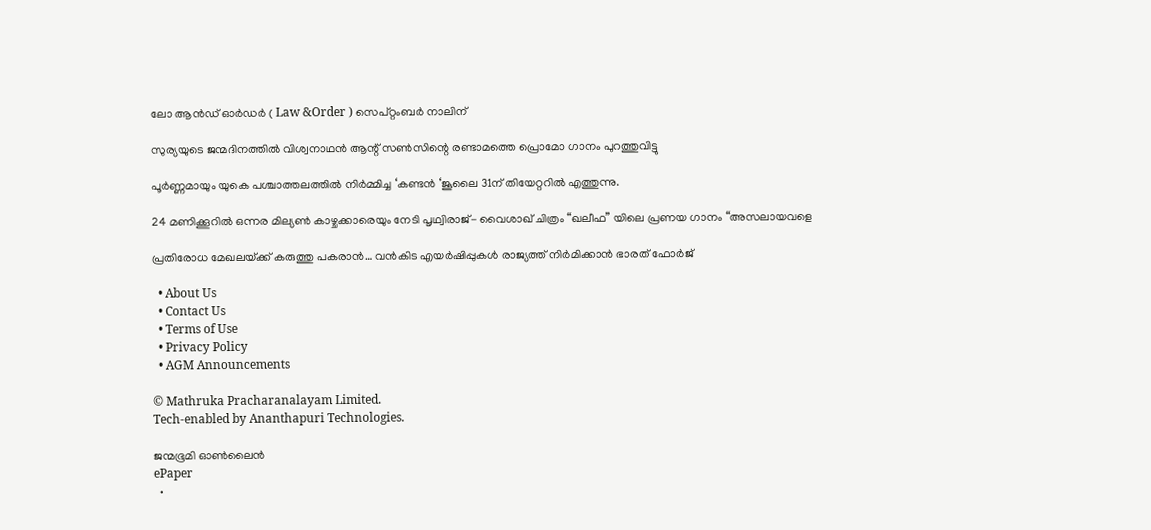ലോ ആൻഡ് ഓർഡർ ( Law &Order ) സെപ്റ്റംബർ നാലിന്

സുര്യയുടെ ജന്മദിനത്തിൽ വിശ്വനാഥൻ ആന്റ് സൺസിന്റെ രണ്ടാമത്തെ പ്രൊമോ ഗാനം പുറത്തുവിട്ടു

പൂർണ്ണമായും യുകെ പശ്ചാത്തലത്തിൽ നിർമ്മിച്ച ‘കണ്ടൻ ‘ജൂലൈ 31ന് തിയേറ്ററിൽ എത്തുന്നു.

24 മണിക്കൂറിൽ ഒന്നര മില്യൺ കാഴ്ചക്കാരെയും നേടി പൃഥ്വിരാജ്- വൈശാഖ് ചിത്രം “ഖലീഫ” യിലെ പ്രണയ ഗാനം “അസലായവളെ

പ്രതിരോധ മേഖലയ്‌ക്ക് കരുത്തു പകരാന്‍… വന്‍കിട എയര്‍ഷിപ്പുകള്‍ രാജ്യത്ത് നിര്‍മിക്കാന്‍ ഭാരത് ഫോര്‍ജ്

  • About Us
  • Contact Us
  • Terms of Use
  • Privacy Policy
  • AGM Announcements

© Mathruka Pracharanalayam Limited.
Tech-enabled by Ananthapuri Technologies.

ജന്മഭൂമി ഓണ്‍ലൈന്‍
ePaper
  •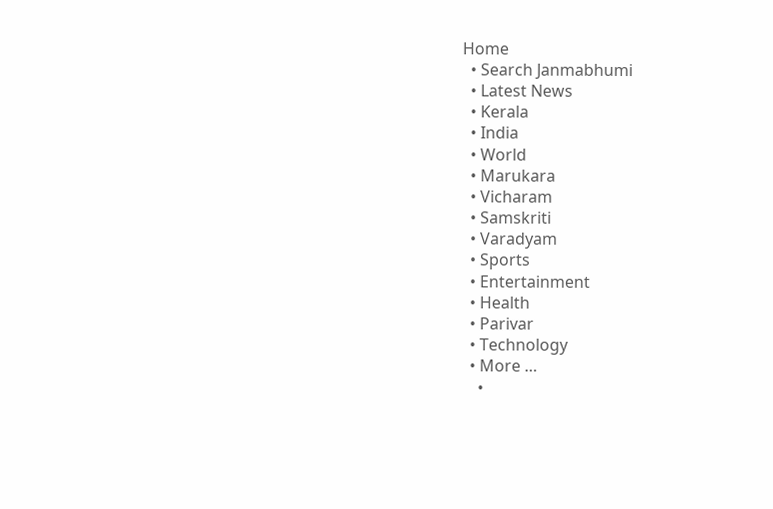Home
  • Search Janmabhumi
  • Latest News
  • Kerala
  • India
  • World
  • Marukara
  • Vicharam
  • Samskriti
  • Varadyam
  • Sports
  • Entertainment
  • Health
  • Parivar
  • Technology
  • More …
    •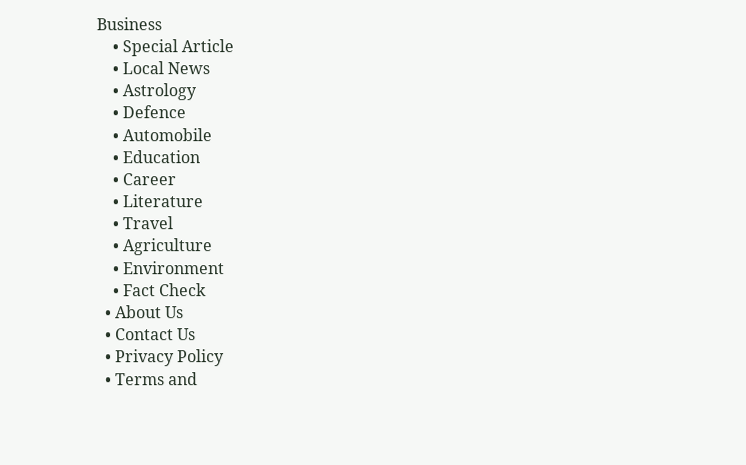Business
    • Special Article
    • Local News
    • Astrology
    • Defence
    • Automobile
    • Education
    • Career
    • Literature
    • Travel
    • Agriculture
    • Environment
    • Fact Check
  • About Us
  • Contact Us
  • Privacy Policy
  • Terms and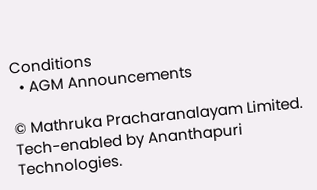Conditions
  • AGM Announcements

© Mathruka Pracharanalayam Limited.
Tech-enabled by Ananthapuri Technologies.